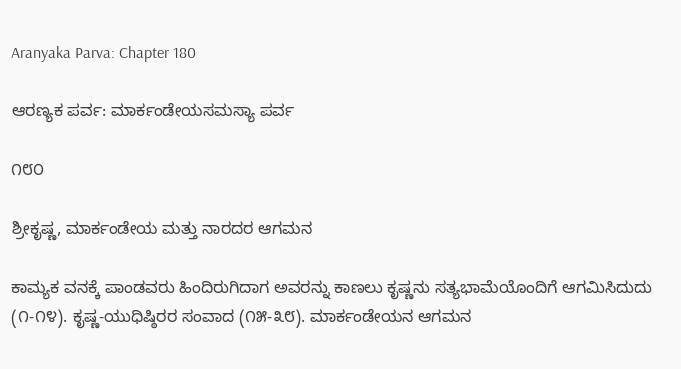Aranyaka Parva: Chapter 180

ಆರಣ್ಯಕ ಪರ್ವ: ಮಾರ್ಕಂಡೇಯಸಮಸ್ಯಾ ಪರ್ವ

೧೮೦

ಶ್ರೀಕೃಷ್ಣ, ಮಾರ್ಕಂಡೇಯ ಮತ್ತು ನಾರದರ ಆಗಮನ

ಕಾಮ್ಯಕ ವನಕ್ಕೆ ಪಾಂಡವರು ಹಿಂದಿರುಗಿದಾಗ ಅವರನ್ನು ಕಾಣಲು ಕೃಷ್ಣನು ಸತ್ಯಭಾಮೆಯೊಂದಿಗೆ ಆಗಮಿಸಿದುದು (೧-೧೪). ಕೃಷ್ಣ-ಯುಧಿಷ್ಠಿರರ ಸಂವಾದ (೧೫-೩೮). ಮಾರ್ಕಂಡೇಯನ ಆಗಮನ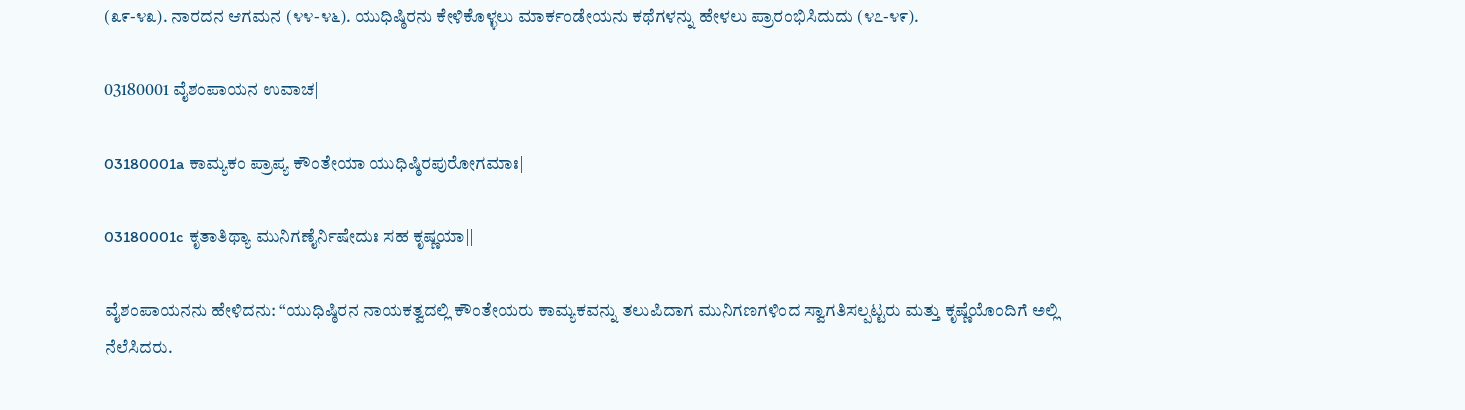(೩೯-೪೩). ನಾರದನ ಆಗಮನ (೪೪-೪೬). ಯುಧಿಷ್ಠಿರನು ಕೇಳಿಕೊಳ್ಳಲು ಮಾರ್ಕಂಡೇಯನು ಕಥೆಗಳನ್ನು ಹೇಳಲು ಪ್ರಾರಂಭಿಸಿದುದು (೪೭-೪೯).

03180001 ವೈಶಂಪಾಯನ ಉವಾಚ|

03180001a ಕಾಮ್ಯಕಂ ಪ್ರಾಪ್ಯ ಕೌಂತೇಯಾ ಯುಧಿಷ್ಠಿರಪುರೋಗಮಾಃ|

03180001c ಕೃತಾತಿಥ್ಯಾ ಮುನಿಗಣೈರ್ನಿಷೇದುಃ ಸಹ ಕೃಷ್ಣಯಾ||

ವೈಶಂಪಾಯನನು ಹೇಳಿದನು: “ಯುಧಿಷ್ಠಿರನ ನಾಯಕತ್ವದಲ್ಲಿ ಕೌಂತೇಯರು ಕಾಮ್ಯಕವನ್ನು ತಲುಪಿದಾಗ ಮುನಿಗಣಗಳಿಂದ ಸ್ವಾಗತಿಸಲ್ಪಟ್ಟರು ಮತ್ತು ಕೃಷ್ಣೆಯೊಂದಿಗೆ ಅಲ್ಲಿ ನೆಲೆಸಿದರು.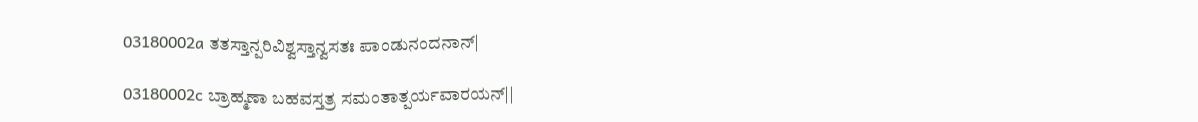03180002a ತತಸ್ತಾನ್ಪರಿವಿಶ್ವಸ್ತಾನ್ವಸತಃ ಪಾಂಡುನಂದನಾನ್|

03180002c ಬ್ರಾಹ್ಮಣಾ ಬಹವಸ್ತತ್ರ ಸಮಂತಾತ್ಪರ್ಯವಾರಯನ್||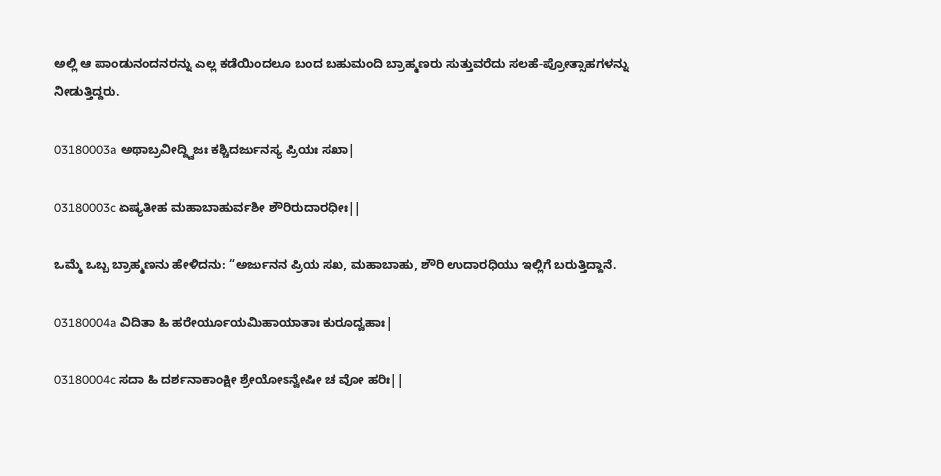ಅಲ್ಲಿ ಆ ಪಾಂಡುನಂದನರನ್ನು ಎಲ್ಲ ಕಡೆಯಿಂದಲೂ ಬಂದ ಬಹುಮಂದಿ ಬ್ರಾಹ್ಮಣರು ಸುತ್ತುವರೆದು ಸಲಹೆ-ಪ್ರೋತ್ಸಾಹಗಳನ್ನು ನೀಡುತ್ತಿದ್ದರು.

03180003a ಅಥಾಬ್ರವೀದ್ದ್ವಿಜಃ ಕಶ್ಚಿದರ್ಜುನಸ್ಯ ಪ್ರಿಯಃ ಸಖಾ|

03180003c ಏಷ್ಯತೀಹ ಮಹಾಬಾಹುರ್ವಶೀ ಶೌರಿರುದಾರಧೀಃ||

ಒಮ್ಮೆ ಒಬ್ಬ ಬ್ರಾಹ್ಮಣನು ಹೇಳಿದನು: “ಅರ್ಜುನನ ಪ್ರಿಯ ಸಖ, ಮಹಾಬಾಹು, ಶೌರಿ ಉದಾರಧಿಯು ಇಲ್ಲಿಗೆ ಬರುತ್ತಿದ್ದಾನೆ.

03180004a ವಿದಿತಾ ಹಿ ಹರೇರ್ಯೂಯಮಿಹಾಯಾತಾಃ ಕುರೂದ್ವಹಾಃ|

03180004c ಸದಾ ಹಿ ದರ್ಶನಾಕಾಂಕ್ಷೀ ಶ್ರೇಯೋಽನ್ವೇಷೀ ಚ ವೋ ಹರಿಃ||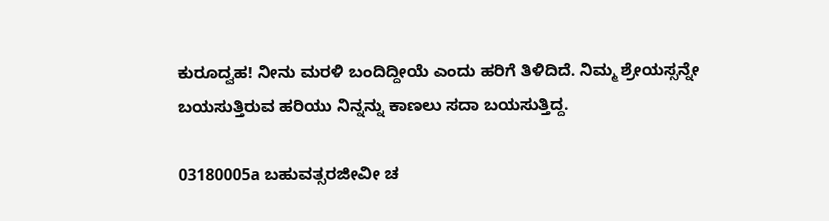ಕುರೂದ್ವಹ! ನೀನು ಮರಳಿ ಬಂದಿದ್ದೀಯೆ ಎಂದು ಹರಿಗೆ ತಿಳಿದಿದೆ. ನಿಮ್ಮ ಶ್ರೇಯಸ್ಸನ್ನೇ ಬಯಸುತ್ತಿರುವ ಹರಿಯು ನಿನ್ನನ್ನು ಕಾಣಲು ಸದಾ ಬಯಸುತ್ತಿದ್ದ.

03180005a ಬಹುವತ್ಸರಜೀವೀ ಚ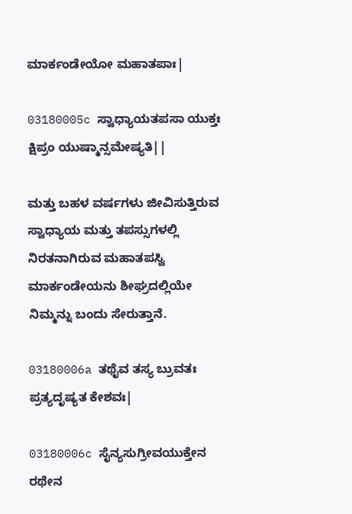ಮಾರ್ಕಂಡೇಯೋ ಮಹಾತಪಾಃ|

03180005c ಸ್ವಾಧ್ಯಾಯತಪಸಾ ಯುಕ್ತಃ ಕ್ಷಿಪ್ರಂ ಯುಷ್ಮಾನ್ಸಮೇಷ್ಯತಿ||

ಮತ್ತು ಬಹಳ ವರ್ಷಗಳು ಜೀವಿಸುತ್ತಿರುವ ಸ್ವಾಧ್ಯಾಯ ಮತ್ತು ತಪಸ್ಸುಗಳಲ್ಲಿ ನಿರತನಾಗಿರುವ ಮಹಾತಪಸ್ವಿ ಮಾರ್ಕಂಡೇಯನು ಶೀಘ್ರದಲ್ಲಿಯೇ ನಿಮ್ಮನ್ನು ಬಂದು ಸೇರುತ್ತಾನೆ.

03180006a ತಥೈವ ತಸ್ಯ ಬ್ರುವತಃ ಪ್ರತ್ಯದೃಷ್ಯತ ಕೇಶವಃ|

03180006c ಸೈನ್ಯಸುಗ್ರೀವಯುಕ್ತೇನ ರಥೇನ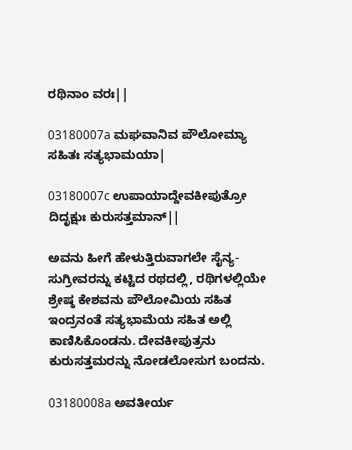ರಥಿನಾಂ ವರಃ||

03180007a ಮಘವಾನಿವ ಪೌಲೋಮ್ಯಾ ಸಹಿತಃ ಸತ್ಯಭಾಮಯಾ|

03180007c ಉಪಾಯಾದ್ದೇವಕೀಪುತ್ರೋ ದಿದೃಕ್ಷುಃ ಕುರುಸತ್ತಮಾನ್||

ಅವನು ಹೀಗೆ ಹೇಳುತ್ತಿರುವಾಗಲೇ ಸೈನ್ಯ-ಸುಗ್ರೀವರನ್ನು ಕಟ್ಟಿದ ರಥದಲ್ಲಿ, ರಥಿಗಳಲ್ಲಿಯೇ ಶ್ರೇಷ್ಠ ಕೇಶವನು ಪೌಲೋಮಿಯ ಸಹಿತ ಇಂದ್ರನಂತೆ ಸತ್ಯಭಾಮೆಯ ಸಹಿತ ಅಲ್ಲಿ ಕಾಣಿಸಿಕೊಂಡನು. ದೇವಕೀಪುತ್ರನು ಕುರುಸತ್ತಮರನ್ನು ನೋಡಲೋಸುಗ ಬಂದನು.

03180008a ಅವತೀರ್ಯ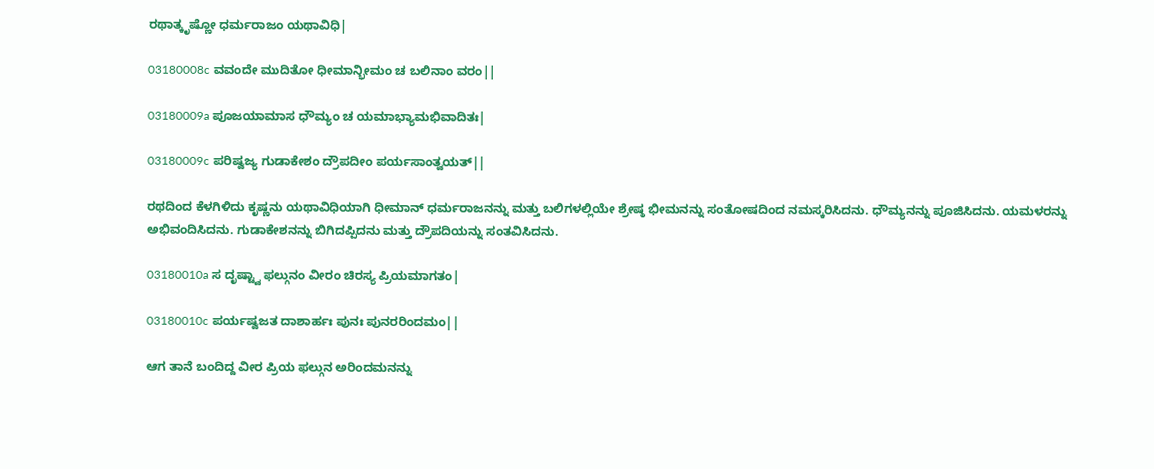ರಥಾತ್ಕೃಷ್ಣೋ ಧರ್ಮರಾಜಂ ಯಥಾವಿಧಿ|

03180008c ವವಂದೇ ಮುದಿತೋ ಧೀಮಾನ್ಭೀಮಂ ಚ ಬಲಿನಾಂ ವರಂ||

03180009a ಪೂಜಯಾಮಾಸ ಧೌಮ್ಯಂ ಚ ಯಮಾಭ್ಯಾಮಭಿವಾದಿತಃ|

03180009c ಪರಿಷ್ವಜ್ಯ ಗುಡಾಕೇಶಂ ದ್ರೌಪದೀಂ ಪರ್ಯಸಾಂತ್ವಯತ್||

ರಥದಿಂದ ಕೆಳಗಿಳಿದು ಕೃಷ್ಣನು ಯಥಾವಿಧಿಯಾಗಿ ಧೀಮಾನ್ ಧರ್ಮರಾಜನನ್ನು ಮತ್ತು ಬಲಿಗಳಲ್ಲಿಯೇ ಶ್ರೇಷ್ಠ ಭೀಮನನ್ನು ಸಂತೋಷದಿಂದ ನಮಸ್ಕರಿಸಿದನು. ಧೌಮ್ಯನನ್ನು ಪೂಜಿಸಿದನು. ಯಮಳರನ್ನು ಅಭಿವಂದಿಸಿದನು. ಗುಡಾಕೇಶನನ್ನು ಬಿಗಿದಪ್ಪಿದನು ಮತ್ತು ದ್ರೌಪದಿಯನ್ನು ಸಂತವಿಸಿದನು.

03180010a ಸ ದೃಷ್ಟ್ವಾ ಫಲ್ಗುನಂ ವೀರಂ ಚಿರಸ್ಯ ಪ್ರಿಯಮಾಗತಂ|

03180010c ಪರ್ಯಷ್ವಜತ ದಾಶಾರ್ಹಃ ಪುನಃ ಪುನರರಿಂದಮಂ||

ಆಗ ತಾನೆ ಬಂದಿದ್ದ ವೀರ ಪ್ರಿಯ ಫಲ್ಗುನ ಅರಿಂದಮನನ್ನು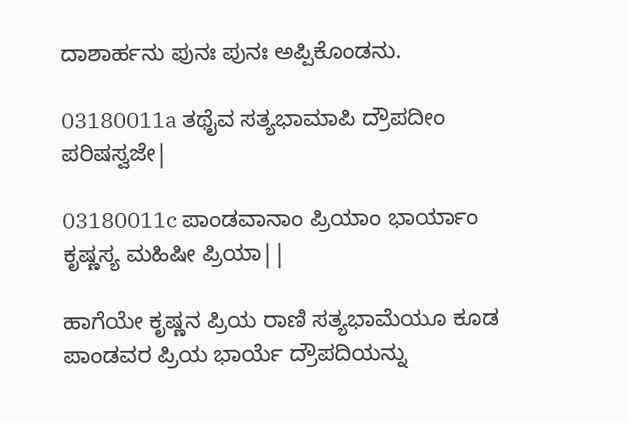ದಾಶಾರ್ಹನು ಪುನಃ ಪುನಃ ಅಪ್ಪಿಕೊಂಡನು.

03180011a ತಥೈವ ಸತ್ಯಭಾಮಾಪಿ ದ್ರೌಪದೀಂ ಪರಿಷಸ್ವಜೇ|

03180011c ಪಾಂಡವಾನಾಂ ಪ್ರಿಯಾಂ ಭಾರ್ಯಾಂ ಕೃಷ್ಣಸ್ಯ ಮಹಿಷೀ ಪ್ರಿಯಾ||

ಹಾಗೆಯೇ ಕೃಷ್ಣನ ಪ್ರಿಯ ರಾಣಿ ಸತ್ಯಭಾಮೆಯೂ ಕೂಡ ಪಾಂಡವರ ಪ್ರಿಯ ಭಾರ್ಯೆ ದ್ರೌಪದಿಯನ್ನು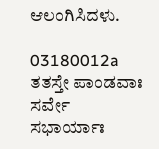ಆಲಂಗಿಸಿದಳು.

03180012a ತತಸ್ತೇ ಪಾಂಡವಾಃ ಸರ್ವೇ ಸಭಾರ್ಯಾಃ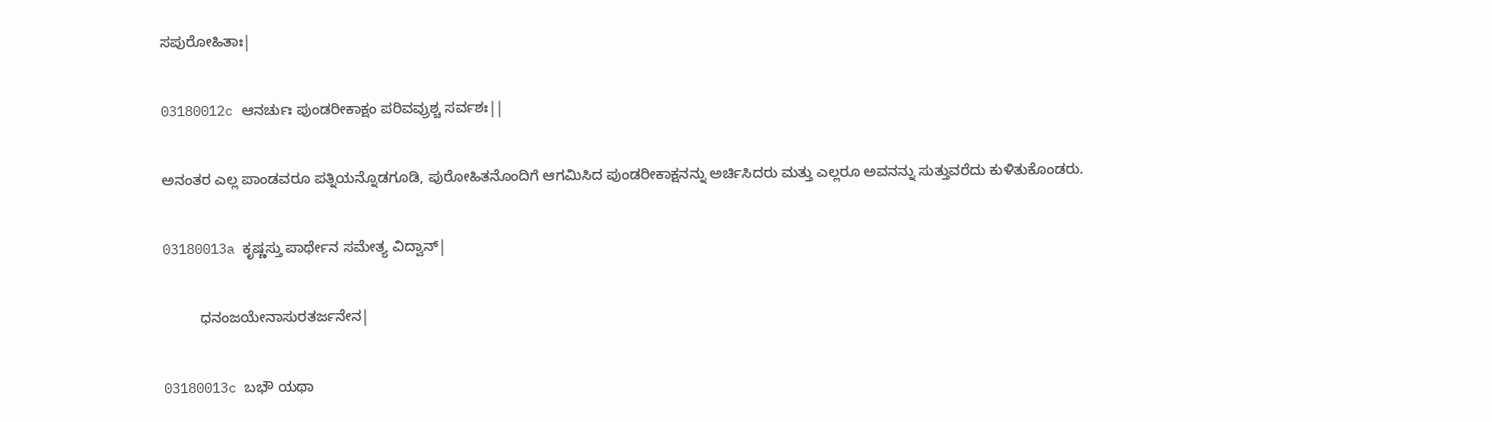ಸಪುರೋಹಿತಾಃ|

03180012c ಆನರ್ಚುಃ ಪುಂಡರೀಕಾಕ್ಷಂ ಪರಿವವ್ರುಶ್ಚ ಸರ್ವಶಃ||

ಅನಂತರ ಎಲ್ಲ ಪಾಂಡವರೂ ಪತ್ನಿಯನ್ನೊಡಗೂಡಿ, ಪುರೋಹಿತನೊಂದಿಗೆ ಆಗಮಿಸಿದ ಪುಂಡರೀಕಾಕ್ಷನನ್ನು ಅರ್ಚಿಸಿದರು ಮತ್ತು ಎಲ್ಲರೂ ಅವನನ್ನು ಸುತ್ತುವರೆದು ಕುಳಿತುಕೊಂಡರು.

03180013a ಕೃಷ್ಣಸ್ತು ಪಾರ್ಥೇನ ಸಮೇತ್ಯ ವಿದ್ವಾನ್|

         ಧನಂಜಯೇನಾಸುರತರ್ಜನೇನ|

03180013c ಬಭೌ ಯಥಾ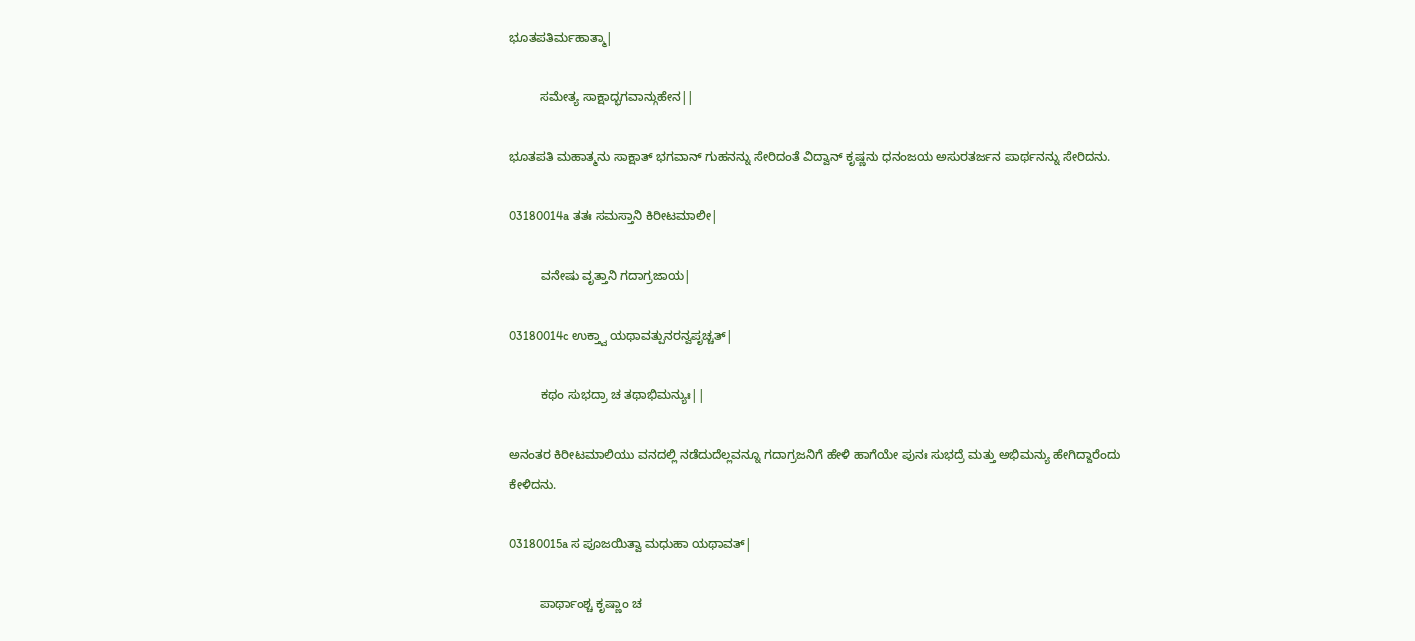ಭೂತಪತಿರ್ಮಹಾತ್ಮಾ|

         ಸಮೇತ್ಯ ಸಾಕ್ಷಾದ್ಭಗವಾನ್ಗುಹೇನ||

ಭೂತಪತಿ ಮಹಾತ್ಮನು ಸಾಕ್ಷಾತ್ ಭಗವಾನ್ ಗುಹನನ್ನು ಸೇರಿದಂತೆ ವಿದ್ವಾನ್ ಕೃಷ್ಣನು ಧನಂಜಯ ಅಸುರತರ್ಜನ ಪಾರ್ಥನನ್ನು ಸೇರಿದನು.

03180014a ತತಃ ಸಮಸ್ತಾನಿ ಕಿರೀಟಮಾಲೀ|

         ವನೇಷು ವೃತ್ತಾನಿ ಗದಾಗ್ರಜಾಯ|

03180014c ಉಕ್ತ್ವಾ ಯಥಾವತ್ಪುನರನ್ವಪೃಚ್ಚತ್|

         ಕಥಂ ಸುಭದ್ರಾ ಚ ತಥಾಭಿಮನ್ಯುಃ||

ಅನಂತರ ಕಿರೀಟಮಾಲಿಯು ವನದಲ್ಲಿ ನಡೆದುದೆಲ್ಲವನ್ನೂ ಗದಾಗ್ರಜನಿಗೆ ಹೇಳಿ ಹಾಗೆಯೇ ಪುನಃ ಸುಭದ್ರೆ ಮತ್ತು ಅಭಿಮನ್ಯು ಹೇಗಿದ್ದಾರೆಂದು ಕೇಳಿದನು.

03180015a ಸ ಪೂಜಯಿತ್ವಾ ಮಧುಹಾ ಯಥಾವತ್|

         ಪಾರ್ಥಾಂಶ್ಚ ಕೃಷ್ಣಾಂ ಚ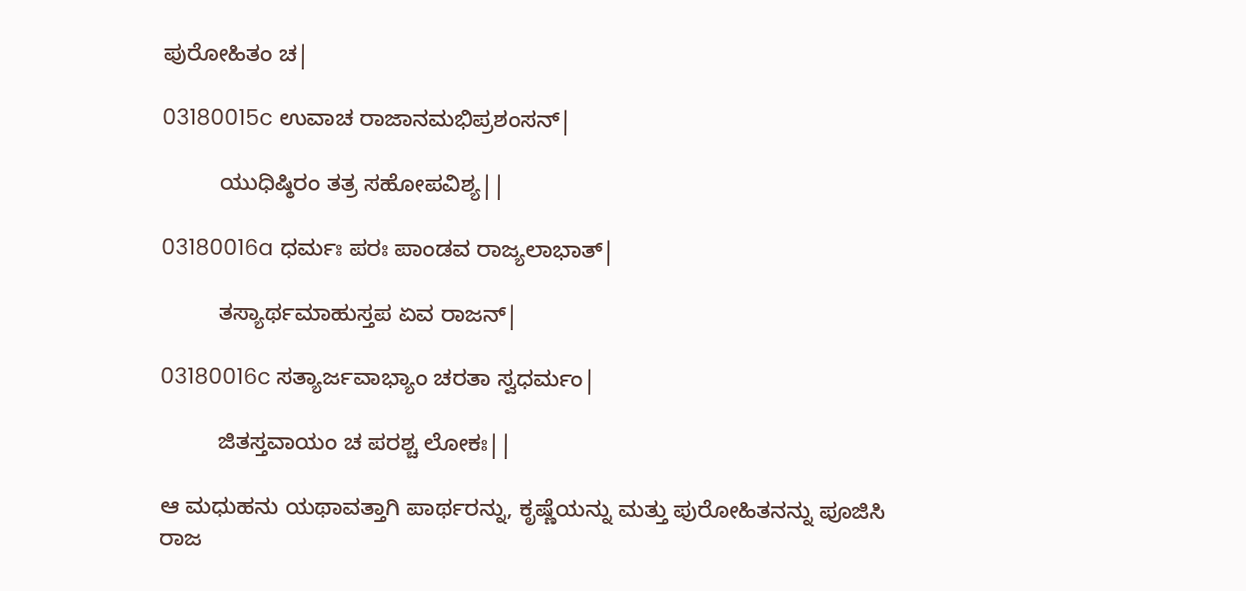ಪುರೋಹಿತಂ ಚ|

03180015c ಉವಾಚ ರಾಜಾನಮಭಿಪ್ರಶಂಸನ್|

         ಯುಧಿಷ್ಠಿರಂ ತತ್ರ ಸಹೋಪವಿಶ್ಯ||

03180016a ಧರ್ಮಃ ಪರಃ ಪಾಂಡವ ರಾಜ್ಯಲಾಭಾತ್|

         ತಸ್ಯಾರ್ಥಮಾಹುಸ್ತಪ ಏವ ರಾಜನ್|

03180016c ಸತ್ಯಾರ್ಜವಾಭ್ಯಾಂ ಚರತಾ ಸ್ವಧರ್ಮಂ|

         ಜಿತಸ್ತವಾಯಂ ಚ ಪರಶ್ಚ ಲೋಕಃ||

ಆ ಮಧುಹನು ಯಥಾವತ್ತಾಗಿ ಪಾರ್ಥರನ್ನು, ಕೃಷ್ಣೆಯನ್ನು ಮತ್ತು ಪುರೋಹಿತನನ್ನು ಪೂಜಿಸಿ ರಾಜ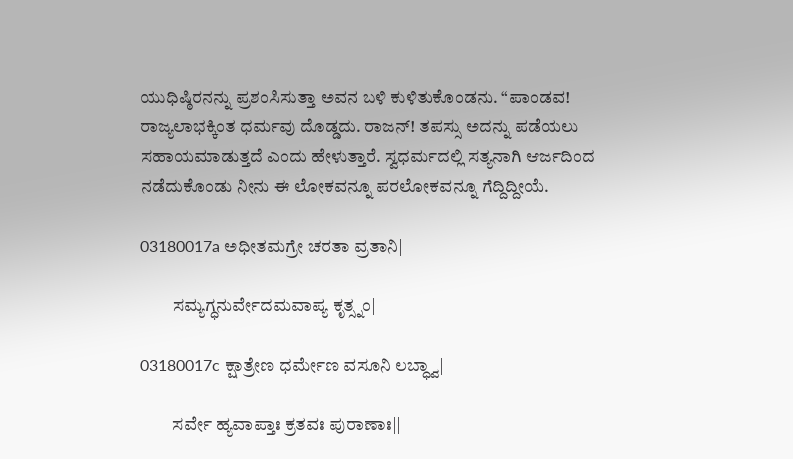ಯುಧಿಷ್ಠಿರನನ್ನು ಪ್ರಶಂಸಿಸುತ್ತಾ ಅವನ ಬಳಿ ಕುಳಿತುಕೊಂಡನು. “ಪಾಂಡವ! ರಾಜ್ಯಲಾಭಕ್ಕಿಂತ ಧರ್ಮವು ದೊಡ್ಡದು. ರಾಜನ್! ತಪಸ್ಸು ಅದನ್ನು ಪಡೆಯಲು ಸಹಾಯಮಾಡುತ್ತದೆ ಎಂದು ಹೇಳುತ್ತಾರೆ. ಸ್ವಧರ್ಮದಲ್ಲಿ ಸತ್ಯನಾಗಿ ಆರ್ಜದಿಂದ ನಡೆದುಕೊಂಡು ನೀನು ಈ ಲೋಕವನ್ನೂ ಪರಲೋಕವನ್ನೂ ಗೆದ್ದಿದ್ದೀಯೆ.

03180017a ಅಧೀತಮಗ್ರೇ ಚರತಾ ವ್ರತಾನಿ|

         ಸಮ್ಯಗ್ಧನುರ್ವೇದಮವಾಪ್ಯ ಕೃತ್ಸ್ನಂ|

03180017c ಕ್ಷಾತ್ರೇಣ ಧರ್ಮೇಣ ವಸೂನಿ ಲಬ್ಧ್ವಾ|

         ಸರ್ವೇ ಹ್ಯವಾಪ್ತಾಃ ಕ್ರತವಃ ಪುರಾಣಾಃ||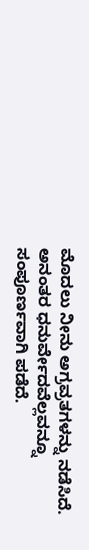ಮೊದಲು ನೀನು ಅಗ್ರವ್ರತಗಳನ್ನು ನಡೆಸಿದೆ. ಅನಂತರ ಧನುರ್ವೇದವೆಲ್ಲವನ್ನೂ ಸಂಪೂರ್ಣವಾಗಿ ಪಡೆದೆ.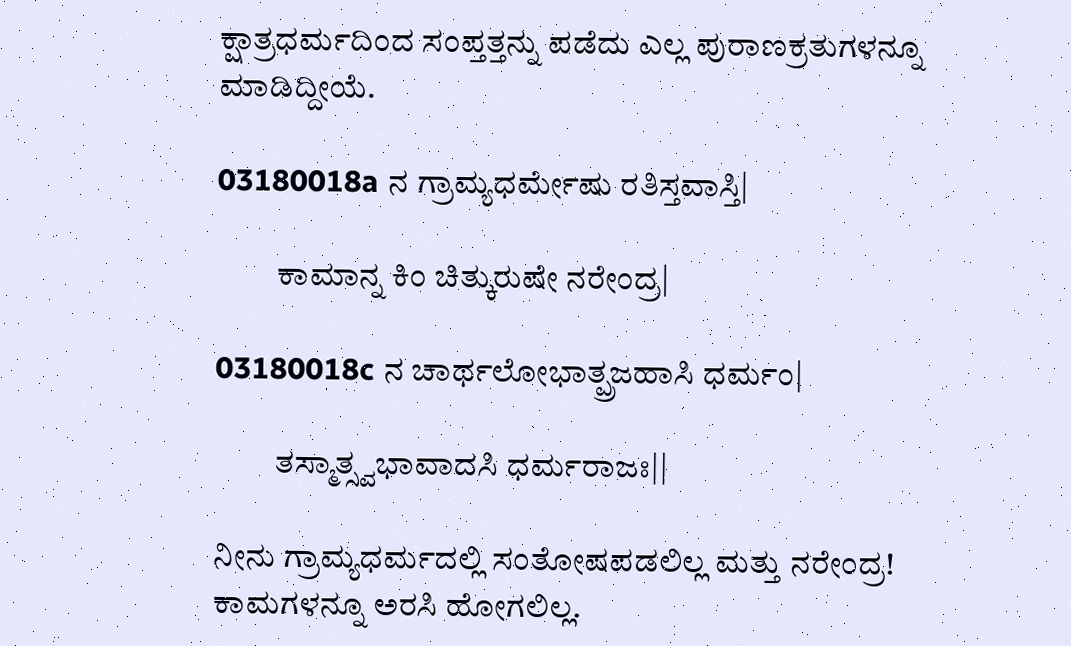ಕ್ಷಾತ್ರಧರ್ಮದಿಂದ ಸಂಪ್ತತ್ತನ್ನು ಪಡೆದು ಎಲ್ಲ ಪುರಾಣಕ್ರತುಗಳನ್ನೂ ಮಾಡಿದ್ದೀಯೆ.

03180018a ನ ಗ್ರಾಮ್ಯಧರ್ಮೇಷು ರತಿಸ್ತವಾಸ್ತಿ|

         ಕಾಮಾನ್ನ ಕಿಂ ಚಿತ್ಕುರುಷೇ ನರೇಂದ್ರ|

03180018c ನ ಚಾರ್ಥಲೋಭಾತ್ಪ್ರಜಹಾಸಿ ಧರ್ಮಂ|

         ತಸ್ಮಾತ್ಸ್ವಭಾವಾದಸಿ ಧರ್ಮರಾಜಃ||

ನೀನು ಗ್ರಾಮ್ಯಧರ್ಮದಲ್ಲಿ ಸಂತೋಷಪಡಲಿಲ್ಲ ಮತ್ತು ನರೇಂದ್ರ! ಕಾಮಗಳನ್ನೂ ಅರಸಿ ಹೋಗಲಿಲ್ಲ.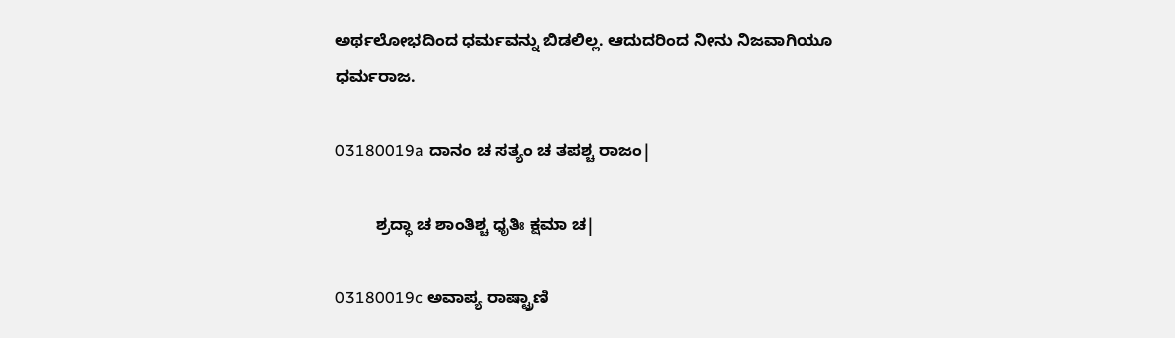ಅರ್ಥಲೋಭದಿಂದ ಧರ್ಮವನ್ನು ಬಿಡಲಿಲ್ಲ. ಆದುದರಿಂದ ನೀನು ನಿಜವಾಗಿಯೂ ಧರ್ಮರಾಜ.

03180019a ದಾನಂ ಚ ಸತ್ಯಂ ಚ ತಪಶ್ಚ ರಾಜಂ|

         ಶ್ರದ್ಧಾ ಚ ಶಾಂತಿಶ್ಚ ಧೃತಿಃ ಕ್ಷಮಾ ಚ|

03180019c ಅವಾಪ್ಯ ರಾಷ್ಟ್ರಾಣಿ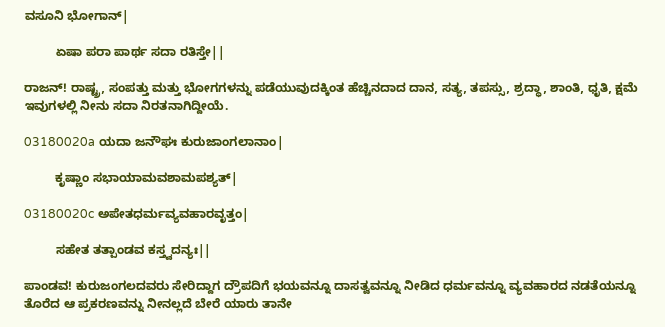ವಸೂನಿ ಭೋಗಾನ್|

         ಏಷಾ ಪರಾ ಪಾರ್ಥ ಸದಾ ರತಿಸ್ತೇ||

ರಾಜನ್! ರಾಷ್ಟ್ರ, ಸಂಪತ್ತು ಮತ್ತು ಭೋಗಗಳನ್ನು ಪಡೆಯುವುದಕ್ಕಿಂತ ಹೆಚ್ಚಿನದಾದ ದಾನ, ಸತ್ಯ, ತಪಸ್ಸು, ಶ್ರದ್ಧಾ, ಶಾಂತಿ, ಧೃತಿ, ಕ್ಷಮೆ ಇವುಗಳಲ್ಲಿ ನೀನು ಸದಾ ನಿರತನಾಗಿದ್ದೀಯೆ.

03180020a ಯದಾ ಜನೌಘಃ ಕುರುಜಾಂಗಲಾನಾಂ|

         ಕೃಷ್ಣಾಂ ಸಭಾಯಾಮವಶಾಮಪಶ್ಯತ್|

03180020c ಅಪೇತಧರ್ಮವ್ಯವಹಾರವೃತ್ತಂ|

         ಸಹೇತ ತತ್ಪಾಂಡವ ಕಸ್ತ್ವದನ್ಯಃ||

ಪಾಂಡವ! ಕುರುಜಂಗಲದವರು ಸೇರಿದ್ದಾಗ ದ್ರೌಪದಿಗೆ ಭಯವನ್ನೂ ದಾಸತ್ವವನ್ನೂ ನೀಡಿದ ಧರ್ಮವನ್ನೂ ವ್ಯವಹಾರದ ನಡತೆಯನ್ನೂ ತೊರೆದ ಆ ಪ್ರಕರಣವನ್ನು ನೀನಲ್ಲದೆ ಬೇರೆ ಯಾರು ತಾನೇ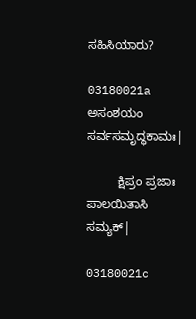ಸಹಿಸಿಯಾರು?

03180021a ಅಸಂಶಯಂ ಸರ್ವಸಮೃದ್ಧಕಾಮಃ|

         ಕ್ಷಿಪ್ರಂ ಪ್ರಜಾಃ ಪಾಲಯಿತಾಸಿ ಸಮ್ಯಕ್|

03180021c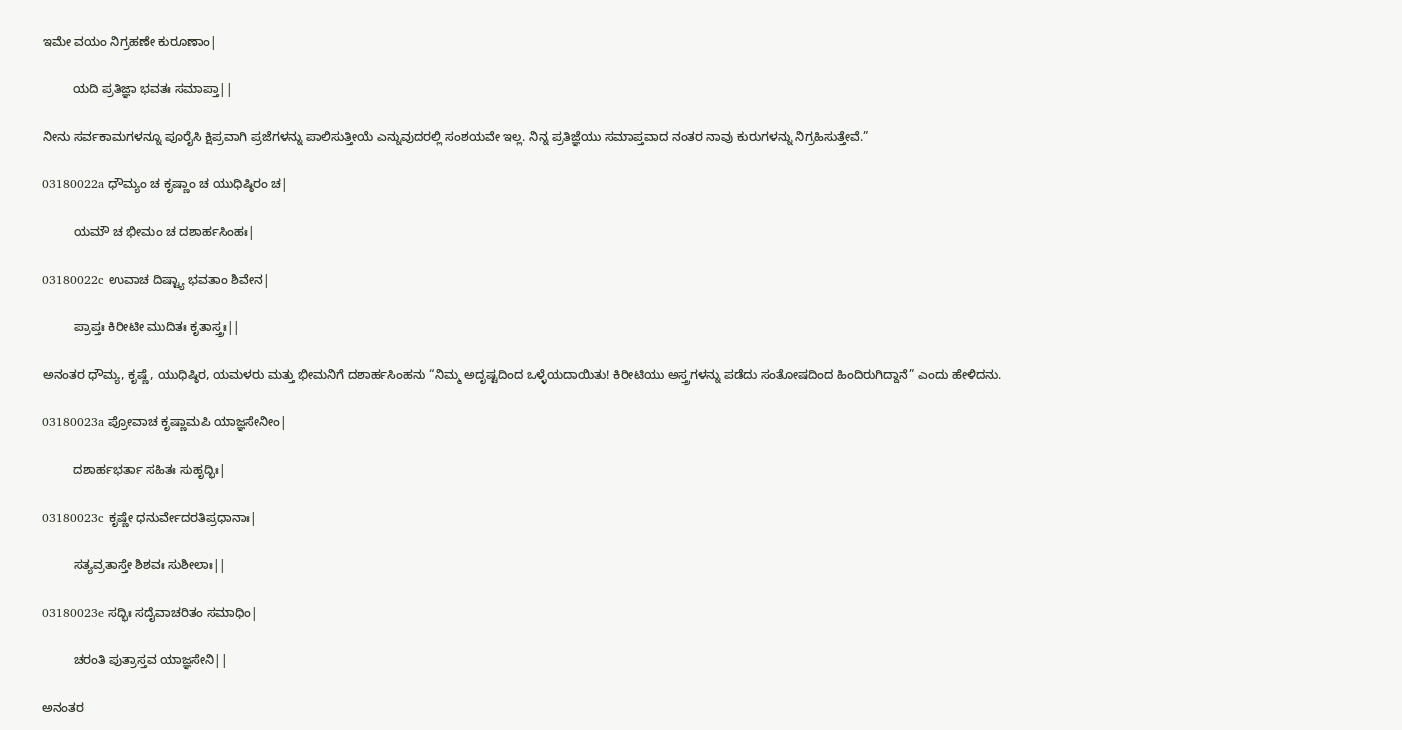ಇಮೇ ವಯಂ ನಿಗ್ರಹಣೇ ಕುರೂಣಾಂ|

         ಯದಿ ಪ್ರತಿಜ್ಞಾ ಭವತಃ ಸಮಾಪ್ತಾ||

ನೀನು ಸರ್ವಕಾಮಗಳನ್ನೂ ಪೂರೈಸಿ ಕ್ಷಿಪ್ರವಾಗಿ ಪ್ರಜೆಗಳನ್ನು ಪಾಲಿಸುತ್ತೀಯೆ ಎನ್ನುವುದರಲ್ಲಿ ಸಂಶಯವೇ ಇಲ್ಲ. ನಿನ್ನ ಪ್ರತಿಜ್ಞೆಯು ಸಮಾಪ್ತವಾದ ನಂತರ ನಾವು ಕುರುಗಳನ್ನು ನಿಗ್ರಹಿಸುತ್ತೇವೆ.”

03180022a ಧೌಮ್ಯಂ ಚ ಕೃಷ್ಣಾಂ ಚ ಯುಧಿಷ್ಠಿರಂ ಚ|

         ಯಮೌ ಚ ಭೀಮಂ ಚ ದಶಾರ್ಹಸಿಂಹಃ|

03180022c ಉವಾಚ ದಿಷ್ಟ್ಯಾ ಭವತಾಂ ಶಿವೇನ|

         ಪ್ರಾಪ್ತಃ ಕಿರೀಟೀ ಮುದಿತಃ ಕೃತಾಸ್ತ್ರಃ||

ಅನಂತರ ಧೌಮ್ಯ, ಕೃಷ್ಣೆ, ಯುಧಿಷ್ಠಿರ, ಯಮಳರು ಮತ್ತು ಭೀಮನಿಗೆ ದಶಾರ್ಹಸಿಂಹನು “ನಿಮ್ಮ ಅದೃಷ್ಟದಿಂದ ಒಳ್ಳೆಯದಾಯಿತು! ಕಿರೀಟಿಯು ಅಸ್ತ್ರಗಳನ್ನು ಪಡೆದು ಸಂತೋಷದಿಂದ ಹಿಂದಿರುಗಿದ್ದಾನೆ” ಎಂದು ಹೇಳಿದನು.

03180023a ಪ್ರೋವಾಚ ಕೃಷ್ಣಾಮಪಿ ಯಾಜ್ಞಸೇನೀಂ|

         ದಶಾರ್ಹಭರ್ತಾ ಸಹಿತಃ ಸುಹೃದ್ಭಿಃ|

03180023c ಕೃಷ್ಣೇ ಧನುರ್ವೇದರತಿಪ್ರಧಾನಾಃ|

         ಸತ್ಯವ್ರತಾಸ್ತೇ ಶಿಶವಃ ಸುಶೀಲಾಃ||

03180023e ಸದ್ಭಿಃ ಸದೈವಾಚರಿತಂ ಸಮಾಧಿಂ|

         ಚರಂತಿ ಪುತ್ರಾಸ್ತವ ಯಾಜ್ಞಸೇನಿ||

ಅನಂತರ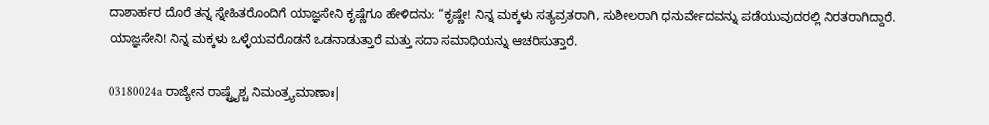ದಾಶಾರ್ಹರ ದೊರೆ ತನ್ನ ಸ್ನೇಹಿತರೊಂದಿಗೆ ಯಾಜ್ಞಸೇನಿ ಕೃಷ್ಣೆಗೂ ಹೇಳಿದನು: “ಕೃಷ್ಣೇ! ನಿನ್ನ ಮಕ್ಕಳು ಸತ್ಯವ್ರತರಾಗಿ, ಸುಶೀಲರಾಗಿ ಧನುರ್ವೇದವನ್ನು ಪಡೆಯುವುದರಲ್ಲಿ ನಿರತರಾಗಿದ್ದಾರೆ. ಯಾಜ್ಞಸೇನಿ! ನಿನ್ನ ಮಕ್ಕಳು ಒಳ್ಳೆಯವರೊಡನೆ ಒಡನಾಡುತ್ತಾರೆ ಮತ್ತು ಸದಾ ಸಮಾಧಿಯನ್ನು ಆಚರಿಸುತ್ತಾರೆ.

03180024a ರಾಜ್ಯೇನ ರಾಷ್ಟ್ರೈಶ್ಚ ನಿಮಂತ್ರ್ಯಮಾಣಾಃ|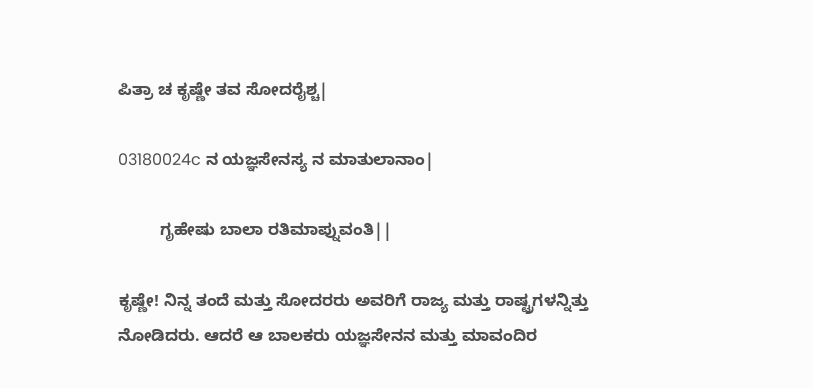ಪಿತ್ರಾ ಚ ಕೃಷ್ಣೇ ತವ ಸೋದರೈಶ್ಚ|

03180024c ನ ಯಜ್ಞಸೇನಸ್ಯ ನ ಮಾತುಲಾನಾಂ|

         ಗೃಹೇಷು ಬಾಲಾ ರತಿಮಾಪ್ನುವಂತಿ||

ಕೃಷ್ಣೇ! ನಿನ್ನ ತಂದೆ ಮತ್ತು ಸೋದರರು ಅವರಿಗೆ ರಾಜ್ಯ ಮತ್ತು ರಾಷ್ಟ್ರಗಳನ್ನಿತ್ತು ನೋಡಿದರು. ಆದರೆ ಆ ಬಾಲಕರು ಯಜ್ಞಸೇನನ ಮತ್ತು ಮಾವಂದಿರ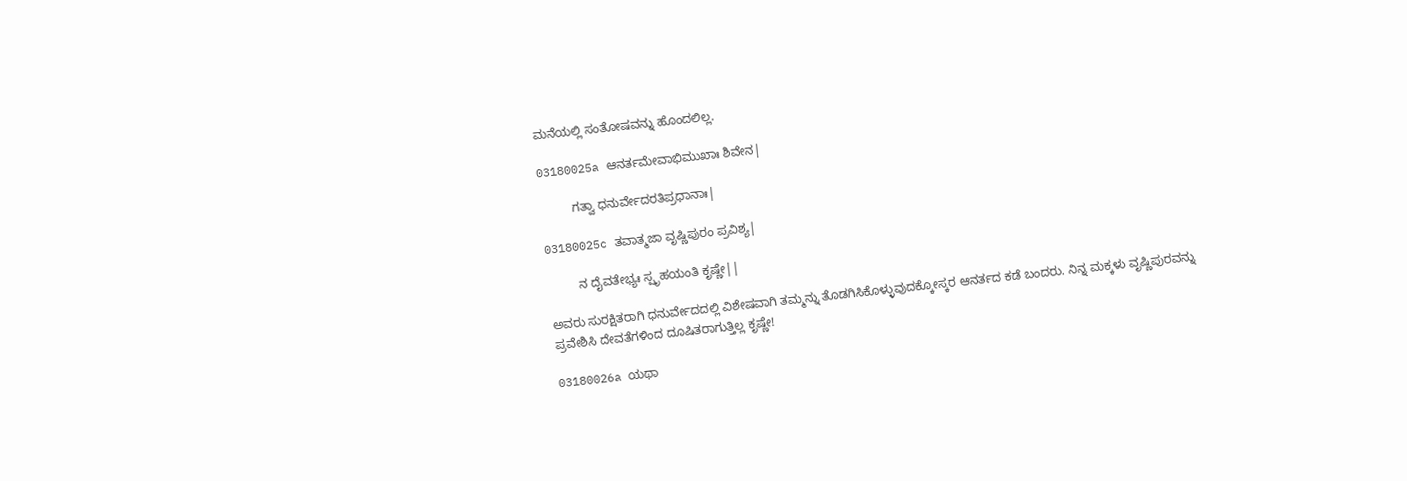ಮನೆಯಲ್ಲಿ ಸಂತೋಷವನ್ನು ಹೊಂದಲಿಲ್ಲ.

03180025a ಆನರ್ತಮೇವಾಭಿಮುಖಾಃ ಶಿವೇನ|

         ಗತ್ವಾ ಧನುರ್ವೇದರತಿಪ್ರಧಾನಾಃ|

03180025c ತವಾತ್ಮಜಾ ವೃಷ್ಣಿಪುರಂ ಪ್ರವಿಶ್ಯ|

         ನ ದೈವತೇಭ್ಯಃ ಸ್ಪೃಹಯಂತಿ ಕೃಷ್ಣೇ||

ಅವರು ಸುರಕ್ಷಿತರಾಗಿ ಧನುರ್ವೇದದಲ್ಲಿ ವಿಶೇಷವಾಗಿ ತಮ್ಮನ್ನು ತೊಡಗಿಸಿಕೊಳ್ಳುವುದಕ್ಕೋಸ್ಕರ ಆನರ್ತದ ಕಡೆ ಬಂದರು. ನಿನ್ನ ಮಕ್ಕಳು ವೃಷ್ಣಿಪುರವನ್ನು ಪ್ರವೇಶಿಸಿ ದೇವತೆಗಳಿಂದ ದೂಷಿತರಾಗುತ್ತಿಲ್ಲ ಕೃಷ್ಣೇ!

03180026a ಯಥಾ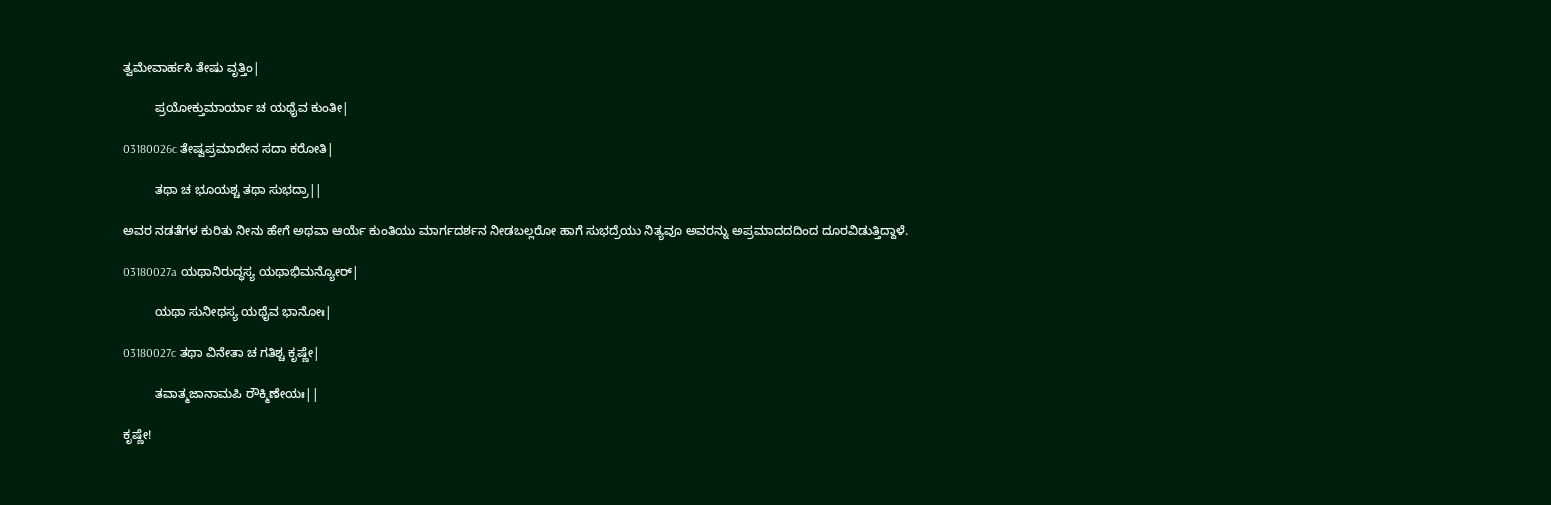ತ್ವಮೇವಾರ್ಹಸಿ ತೇಷು ವೃತ್ತಿಂ|

         ಪ್ರಯೋಕ್ತುಮಾರ್ಯಾ ಚ ಯಥೈವ ಕುಂತೀ|

03180026c ತೇಷ್ವಪ್ರಮಾದೇನ ಸದಾ ಕರೋತಿ|

         ತಥಾ ಚ ಭೂಯಶ್ಚ ತಥಾ ಸುಭದ್ರಾ||

ಅವರ ನಡತೆಗಳ ಕುರಿತು ನೀನು ಹೇಗೆ ಅಥವಾ ಆರ್ಯೆ ಕುಂತಿಯು ಮಾರ್ಗದರ್ಶನ ನೀಡಬಲ್ಲರೋ ಹಾಗೆ ಸುಭದ್ರೆಯು ನಿತ್ಯವೂ ಅವರನ್ನು ಅಪ್ರಮಾದದದಿಂದ ದೂರವಿಡುತ್ತಿದ್ದಾಳೆ.

03180027a ಯಥಾನಿರುದ್ಧಸ್ಯ ಯಥಾಭಿಮನ್ಯೋರ್|

         ಯಥಾ ಸುನೀಥಸ್ಯ ಯಥೈವ ಭಾನೋಃ|

03180027c ತಥಾ ವಿನೇತಾ ಚ ಗತಿಶ್ಚ ಕೃಷ್ಣೇ|

         ತವಾತ್ಮಜಾನಾಮಪಿ ರೌಕ್ಮಿಣೇಯಃ||

ಕೃಷ್ಣೇ!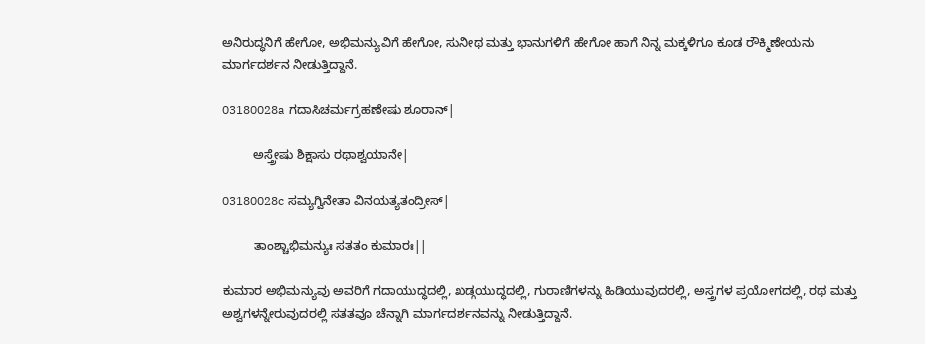ಅನಿರುದ್ಧನಿಗೆ ಹೇಗೋ, ಅಭಿಮನ್ಯುವಿಗೆ ಹೇಗೋ, ಸುನೀಥ ಮತ್ತು ಭಾನುಗಳಿಗೆ ಹೇಗೋ ಹಾಗೆ ನಿನ್ನ ಮಕ್ಕಳಿಗೂ ಕೂಡ ರೌಕ್ಮಿಣೇಯನು ಮಾರ್ಗದರ್ಶನ ನೀಡುತ್ತಿದ್ದಾನೆ.

03180028a ಗದಾಸಿಚರ್ಮಗ್ರಹಣೇಷು ಶೂರಾನ್|

         ಅಸ್ತ್ರೇಷು ಶಿಕ್ಷಾಸು ರಥಾಶ್ವಯಾನೇ|

03180028c ಸಮ್ಯಗ್ವಿನೇತಾ ವಿನಯತ್ಯತಂದ್ರೀಸ್|

         ತಾಂಶ್ಚಾಭಿಮನ್ಯುಃ ಸತತಂ ಕುಮಾರಃ||

ಕುಮಾರ ಅಭಿಮನ್ಯುವು ಅವರಿಗೆ ಗದಾಯುದ್ಧದಲ್ಲಿ, ಖಡ್ಗಯುದ್ಧದಲ್ಲಿ, ಗುರಾಣಿಗಳನ್ನು ಹಿಡಿಯುವುದರಲ್ಲಿ, ಅಸ್ತ್ರಗಳ ಪ್ರಯೋಗದಲ್ಲಿ, ರಥ ಮತ್ತು ಅಶ್ವಗಳನ್ನೇರುವುದರಲ್ಲಿ ಸತತವೂ ಚೆನ್ನಾಗಿ ಮಾರ್ಗದರ್ಶನವನ್ನು ನೀಡುತ್ತಿದ್ದಾನೆ.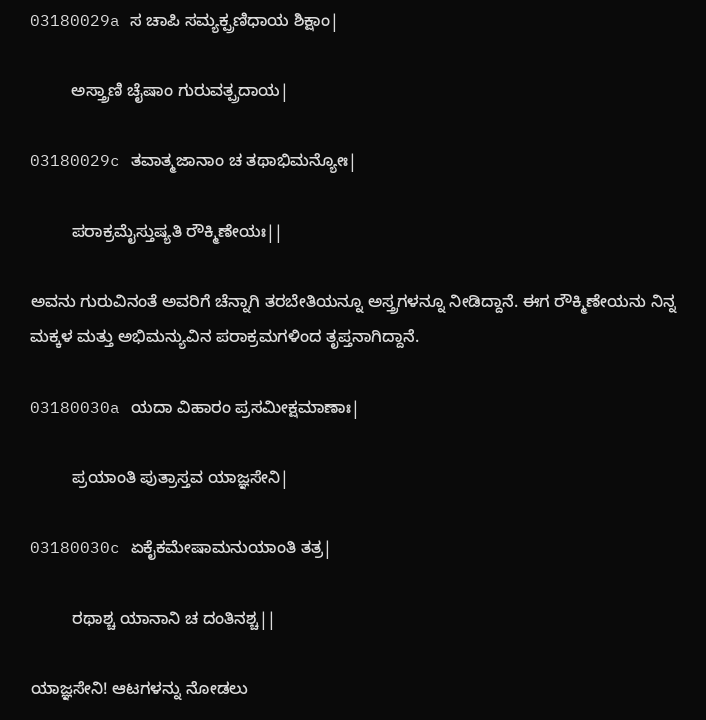03180029a ಸ ಚಾಪಿ ಸಮ್ಯಕ್ಪ್ರಣಿಧಾಯ ಶಿಕ್ಷಾಂ|

         ಅಸ್ತ್ರಾಣಿ ಚೈಷಾಂ ಗುರುವತ್ಪ್ರದಾಯ|

03180029c ತವಾತ್ಮಜಾನಾಂ ಚ ತಥಾಭಿಮನ್ಯೋಃ|

         ಪರಾಕ್ರಮೈಸ್ತುಷ್ಯತಿ ರೌಕ್ಮಿಣೇಯಃ||

ಅವನು ಗುರುವಿನಂತೆ ಅವರಿಗೆ ಚೆನ್ನಾಗಿ ತರಬೇತಿಯನ್ನೂ ಅಸ್ತ್ರಗಳನ್ನೂ ನೀಡಿದ್ದಾನೆ. ಈಗ ರೌಕ್ಮಿಣೇಯನು ನಿನ್ನ ಮಕ್ಕಳ ಮತ್ತು ಅಭಿಮನ್ಯುವಿನ ಪರಾಕ್ರಮಗಳಿಂದ ತೃಪ್ತನಾಗಿದ್ದಾನೆ.

03180030a ಯದಾ ವಿಹಾರಂ ಪ್ರಸಮೀಕ್ಷಮಾಣಾಃ|

         ಪ್ರಯಾಂತಿ ಪುತ್ರಾಸ್ತವ ಯಾಜ್ಞಸೇನಿ|

03180030c ಏಕೈಕಮೇಷಾಮನುಯಾಂತಿ ತತ್ರ|

         ರಥಾಶ್ಚ ಯಾನಾನಿ ಚ ದಂತಿನಶ್ಚ||

ಯಾಜ್ಞಸೇನಿ! ಆಟಗಳನ್ನು ನೋಡಲು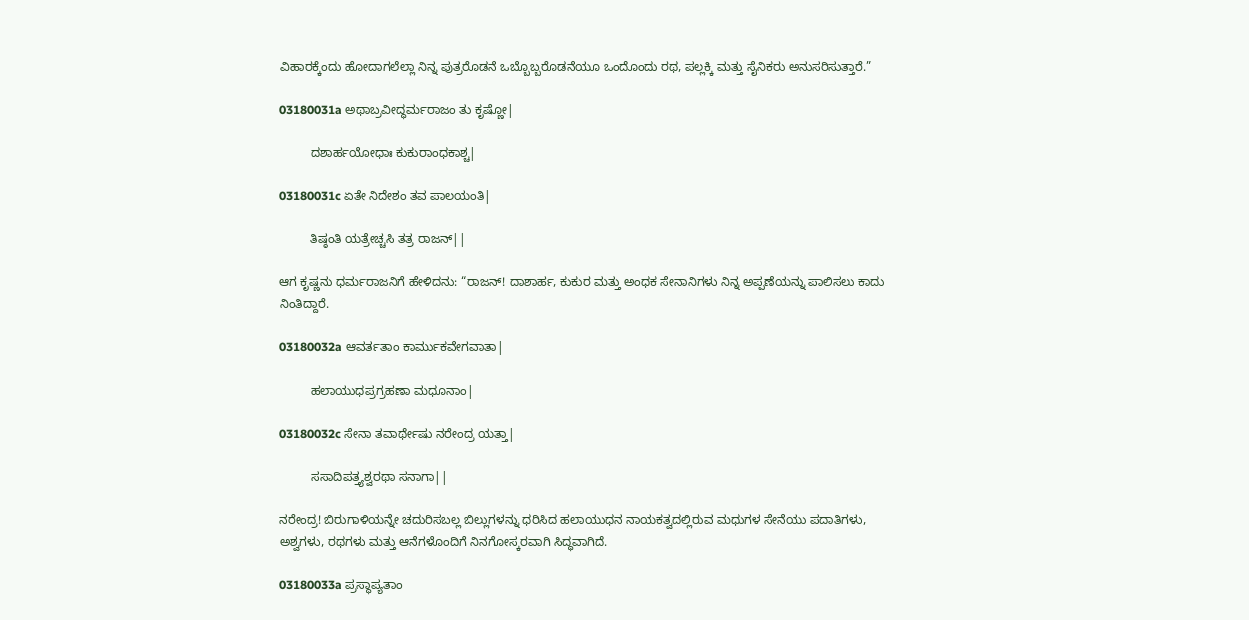ವಿಹಾರಕ್ಕೆಂದು ಹೋದಾಗಲೆಲ್ಲಾ ನಿನ್ನ ಪುತ್ರರೊಡನೆ ಒಬ್ಬೊಬ್ಬರೊಡನೆಯೂ ಒಂದೊಂದು ರಥ, ಪಲ್ಲಕ್ಕಿ ಮತ್ತು ಸೈನಿಕರು ಅನುಸರಿಸುತ್ತಾರೆ.”

03180031a ಅಥಾಬ್ರವೀದ್ಧರ್ಮರಾಜಂ ತು ಕೃಷ್ಣೋ|

         ದಶಾರ್ಹಯೋಧಾಃ ಕುಕುರಾಂಧಕಾಶ್ಚ|

03180031c ಏತೇ ನಿದೇಶಂ ತವ ಪಾಲಯಂತಿ|

         ತಿಷ್ಠಂತಿ ಯತ್ರೇಚ್ಚಸಿ ತತ್ರ ರಾಜನ್||

ಆಗ ಕೃಷ್ಣನು ಧರ್ಮರಾಜನಿಗೆ ಹೇಳಿದನು: “ರಾಜನ್! ದಾಶಾರ್ಹ, ಕುಕುರ ಮತ್ತು ಅಂಧಕ ಸೇನಾನಿಗಳು ನಿನ್ನ ಅಪ್ಪಣೆಯನ್ನು ಪಾಲಿಸಲು ಕಾದು ನಿಂತಿದ್ದಾರೆ.

03180032a ಆವರ್ತತಾಂ ಕಾರ್ಮುಕವೇಗವಾತಾ|

         ಹಲಾಯುಧಪ್ರಗ್ರಹಣಾ ಮಧೂನಾಂ|

03180032c ಸೇನಾ ತವಾರ್ಥೇಷು ನರೇಂದ್ರ ಯತ್ತಾ|

         ಸಸಾದಿಪತ್ತ್ಯಶ್ವರಥಾ ಸನಾಗಾ||

ನರೇಂದ್ರ! ಬಿರುಗಾಳಿಯನ್ನೇ ಚದುರಿಸಬಲ್ಲ ಬಿಲ್ಲುಗಳನ್ನು ಧರಿಸಿದ ಹಲಾಯುಧನ ನಾಯಕತ್ವದಲ್ಲಿರುವ ಮಧುಗಳ ಸೇನೆಯು ಪದಾತಿಗಳು, ಅಶ್ವಗಳು, ರಥಗಳು ಮತ್ತು ಆನೆಗಳೊಂದಿಗೆ ನಿನಗೋಸ್ಕರವಾಗಿ ಸಿದ್ಧವಾಗಿದೆ.

03180033a ಪ್ರಸ್ಥಾಪ್ಯತಾಂ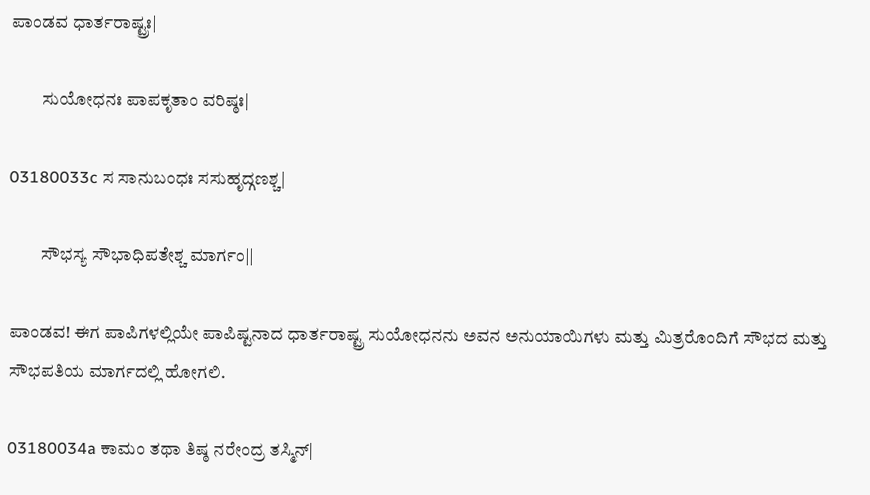ಪಾಂಡವ ಧಾರ್ತರಾಷ್ಟ್ರಃ|

         ಸುಯೋಧನಃ ಪಾಪಕೃತಾಂ ವರಿಷ್ಠಃ|

03180033c ಸ ಸಾನುಬಂಧಃ ಸಸುಹೃದ್ಗಣಶ್ಚ|

         ಸೌಭಸ್ಯ ಸೌಭಾಧಿಪತೇಶ್ಚ ಮಾರ್ಗಂ||

ಪಾಂಡವ! ಈಗ ಪಾಪಿಗಳಲ್ಲಿಯೇ ಪಾಪಿಷ್ಟನಾದ ಧಾರ್ತರಾಷ್ಟ್ರ ಸುಯೋಧನನು ಅವನ ಅನುಯಾಯಿಗಳು ಮತ್ತು ಮಿತ್ರರೊಂದಿಗೆ ಸೌಭದ ಮತ್ತು ಸೌಭಪತಿಯ ಮಾರ್ಗದಲ್ಲಿ ಹೋಗಲಿ.

03180034a ಕಾಮಂ ತಥಾ ತಿಷ್ಠ ನರೇಂದ್ರ ತಸ್ಮಿನ್|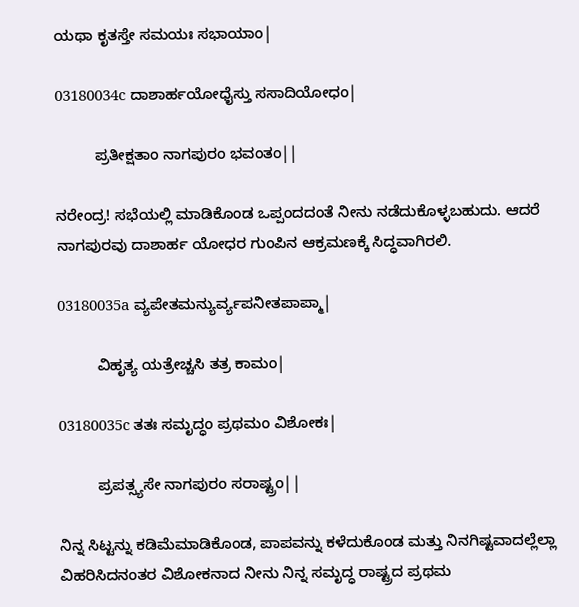ಯಥಾ ಕೃತಸ್ತೇ ಸಮಯಃ ಸಭಾಯಾಂ|

03180034c ದಾಶಾರ್ಹಯೋಧೈಸ್ತು ಸಸಾದಿಯೋಧಂ|

         ಪ್ರತೀಕ್ಷತಾಂ ನಾಗಪುರಂ ಭವಂತಂ||

ನರೇಂದ್ರ! ಸಭೆಯಲ್ಲಿ ಮಾಡಿಕೊಂಡ ಒಪ್ಪಂದದಂತೆ ನೀನು ನಡೆದುಕೊಳ್ಳಬಹುದು. ಆದರೆ ನಾಗಪುರವು ದಾಶಾರ್ಹ ಯೋಧರ ಗುಂಪಿನ ಆಕ್ರಮಣಕ್ಕೆ ಸಿದ್ಧವಾಗಿರಲಿ.

03180035a ವ್ಯಪೇತಮನ್ಯುರ್ವ್ಯಪನೀತಪಾಪ್ಮಾ|

         ವಿಹೃತ್ಯ ಯತ್ರೇಚ್ಚಸಿ ತತ್ರ ಕಾಮಂ|

03180035c ತತಃ ಸಮೃದ್ಧಂ ಪ್ರಥಮಂ ವಿಶೋಕಃ|

         ಪ್ರಪತ್ಸ್ಯಸೇ ನಾಗಪುರಂ ಸರಾಷ್ಟ್ರಂ||

ನಿನ್ನ ಸಿಟ್ಟನ್ನು ಕಡಿಮೆಮಾಡಿಕೊಂಡ, ಪಾಪವನ್ನು ಕಳೆದುಕೊಂಡ ಮತ್ತು ನಿನಗಿಷ್ಟವಾದಲ್ಲೆಲ್ಲಾ ವಿಹರಿಸಿದನಂತರ ವಿಶೋಕನಾದ ನೀನು ನಿನ್ನ ಸಮೃದ್ಧ ರಾಷ್ಟ್ರದ ಪ್ರಥಮ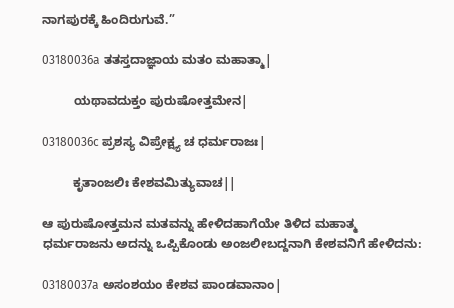ನಾಗಪುರಕ್ಕೆ ಹಿಂದಿರುಗುವೆ.”

03180036a ತತಸ್ತದಾಜ್ಞಾಯ ಮತಂ ಮಹಾತ್ಮಾ|

         ಯಥಾವದುಕ್ತಂ ಪುರುಷೋತ್ತಮೇನ|

03180036c ಪ್ರಶಸ್ಯ ವಿಪ್ರೇಕ್ಷ್ಯ ಚ ಧರ್ಮರಾಜಃ|

         ಕೃತಾಂಜಲಿಃ ಕೇಶವಮಿತ್ಯುವಾಚ||

ಆ ಪುರುಷೋತ್ತಮನ ಮತವನ್ನು ಹೇಳಿದಹಾಗೆಯೇ ತಿಳಿದ ಮಹಾತ್ಮ ಧರ್ಮರಾಜನು ಅದನ್ನು ಒಪ್ಪಿಕೊಂಡು ಅಂಜಲೀಬದ್ದನಾಗಿ ಕೇಶವನಿಗೆ ಹೇಳಿದನು:

03180037a ಅಸಂಶಯಂ ಕೇಶವ ಪಾಂಡವಾನಾಂ|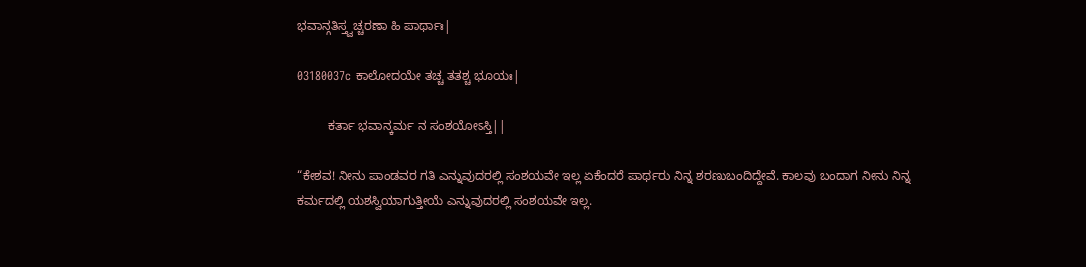ಭವಾನ್ಗತಿಸ್ತ್ವಚ್ಚರಣಾ ಹಿ ಪಾರ್ಥಾಃ|

03180037c ಕಾಲೋದಯೇ ತಚ್ಚ ತತಶ್ಚ ಭೂಯಃ|

         ಕರ್ತಾ ಭವಾನ್ಕರ್ಮ ನ ಸಂಶಯೋಽಸ್ತಿ||

“ಕೇಶವ! ನೀನು ಪಾಂಡವರ ಗತಿ ಎನ್ನುವುದರಲ್ಲಿ ಸಂಶಯವೇ ಇಲ್ಲ ಏಕೆಂದರೆ ಪಾರ್ಥರು ನಿನ್ನ ಶರಣುಬಂದಿದ್ದೇವೆ. ಕಾಲವು ಬಂದಾಗ ನೀನು ನಿನ್ನ ಕರ್ಮದಲ್ಲಿ ಯಶಸ್ವಿಯಾಗುತ್ತೀಯೆ ಎನ್ನುವುದರಲ್ಲಿ ಸಂಶಯವೇ ಇಲ್ಲ.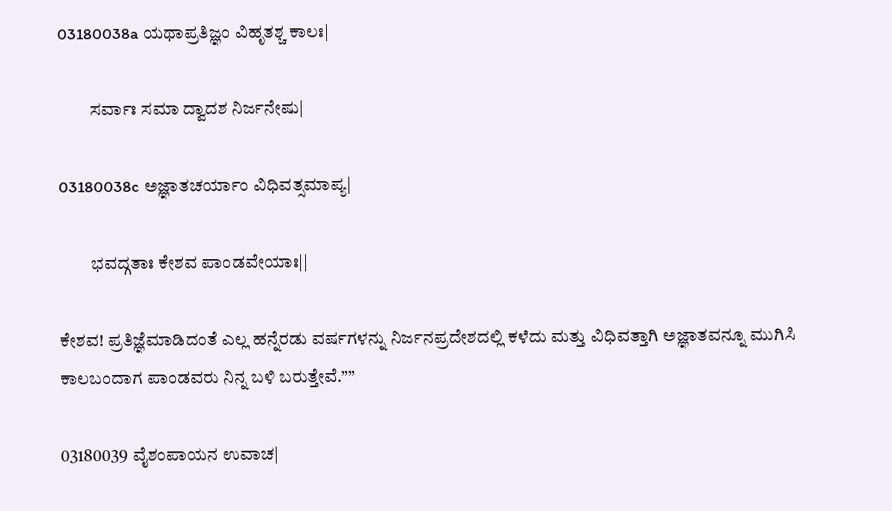03180038a ಯಥಾಪ್ರತಿಜ್ಞಂ ವಿಹೃತಶ್ಚ ಕಾಲಃ|

         ಸರ್ವಾಃ ಸಮಾ ದ್ವಾದಶ ನಿರ್ಜನೇಷು|

03180038c ಅಜ್ಞಾತಚರ್ಯಾಂ ವಿಧಿವತ್ಸಮಾಪ್ಯ|

         ಭವದ್ಗತಾಃ ಕೇಶವ ಪಾಂಡವೇಯಾಃ||

ಕೇಶವ! ಪ್ರತಿಜ್ಞೆಮಾಡಿದಂತೆ ಎಲ್ಲ ಹನ್ನೆರಡು ವರ್ಷಗಳನ್ನು ನಿರ್ಜನಪ್ರದೇಶದಲ್ಲಿ ಕಳೆದು ಮತ್ತು ವಿಧಿವತ್ತಾಗಿ ಅಜ್ಞಾತವನ್ನೂ ಮುಗಿಸಿ ಕಾಲಬಂದಾಗ ಪಾಂಡವರು ನಿನ್ನ ಬಳಿ ಬರುತ್ತೇವೆ.””

03180039 ವೈಶಂಪಾಯನ ಉವಾಚ|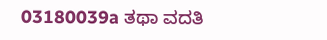03180039a ತಥಾ ವದತಿ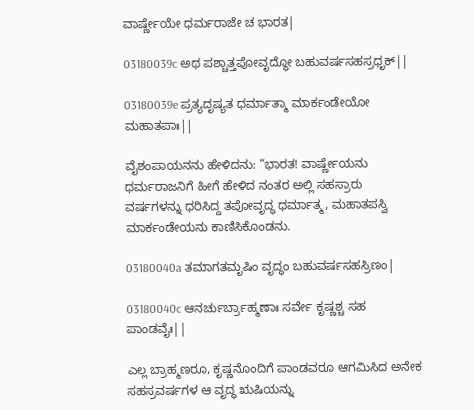ವಾರ್ಷ್ಣೇಯೇ ಧರ್ಮರಾಜೇ ಚ ಭಾರತ|

03180039c ಅಥ ಪಶ್ಚಾತ್ತಪೋವೃದ್ಧೋ ಬಹುವರ್ಷಸಹಸ್ರಧೃಕ್||

03180039e ಪ್ರತ್ಯದೃಷ್ಯತ ಧರ್ಮಾತ್ಮಾ ಮಾರ್ಕಂಡೇಯೋ ಮಹಾತಪಾಃ||

ವೈಶಂಪಾಯನನು ಹೇಳಿದನು: “ಭಾರತ! ವಾರ್ಷ್ಣೇಯನು ಧರ್ಮರಾಜನಿಗೆ ಹೀಗೆ ಹೇಳಿದ ನಂತರ ಅಲ್ಲಿ ಸಹಸ್ರಾರು ವರ್ಷಗಳನ್ನು ಧರಿಸಿದ್ದ ತಪೋವೃದ್ಧ ಧರ್ಮಾತ್ಮ, ಮಹಾತಪಸ್ವಿ ಮಾರ್ಕಂಡೇಯನು ಕಾಣಿಸಿಕೊಂಡನು.

03180040a ತಮಾಗತಮೃಷಿಂ ವೃದ್ಧಂ ಬಹುವರ್ಷಸಹಸ್ರಿಣಂ|

03180040c ಆನರ್ಚುರ್ಬ್ರಾಹ್ಮಣಾಃ ಸರ್ವೇ ಕೃಷ್ಣಶ್ಚ ಸಹ ಪಾಂಡವೈಃ||

ಎಲ್ಲ ಬ್ರಾಹ್ಮಣರೂ, ಕೃಷ್ಣನೊಂದಿಗೆ ಪಾಂಡವರೂ ಆಗಮಿಸಿದ ಅನೇಕ ಸಹಸ್ರವರ್ಷಗಳ ಆ ವೃದ್ಧ ಋಷಿಯನ್ನು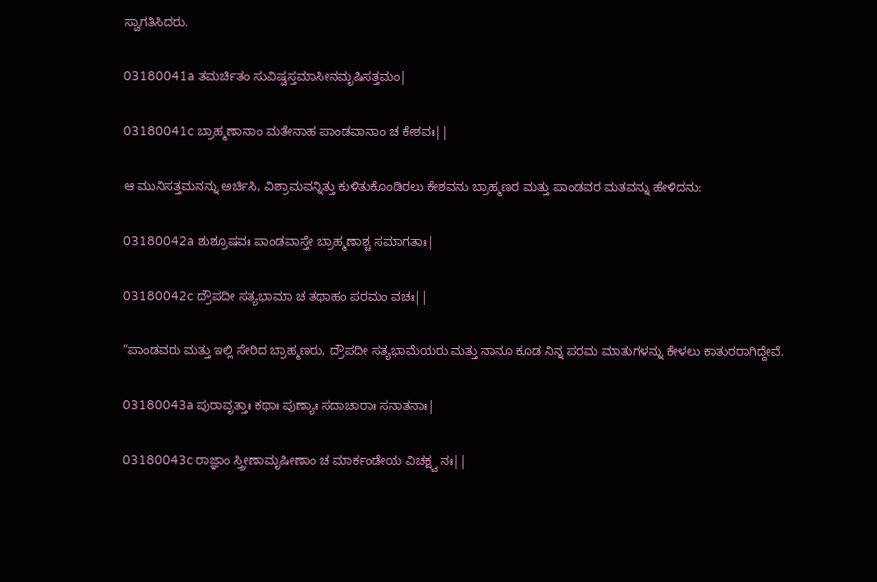ಸ್ವಾಗತಿಸಿದರು.

03180041a ತಮರ್ಚಿತಂ ಸುವಿಷ್ವಸ್ತಮಾಸೀನಮೃಷಿಸತ್ತಮಂ|

03180041c ಬ್ರಾಹ್ಮಣಾನಾಂ ಮತೇನಾಹ ಪಾಂಡವಾನಾಂ ಚ ಕೇಶವಃ||

ಆ ಮುನಿಸತ್ತಮನನ್ನು ಅರ್ಚಿಸಿ, ವಿಶ್ರಾಮವನ್ನಿತ್ತು ಕುಳಿತುಕೊಂಡಿರಲು ಕೇಶವನು ಬ್ರಾಹ್ಮಣರ ಮತ್ತು ಪಾಂಡವರ ಮತವನ್ನು ಹೇಳಿದನು:

03180042a ಶುಶ್ರೂಷವಃ ಪಾಂಡವಾಸ್ತೇ ಬ್ರಾಹ್ಮಣಾಶ್ಚ ಸಮಾಗತಾಃ|

03180042c ದ್ರೌಪದೀ ಸತ್ಯಭಾಮಾ ಚ ತಥಾಹಂ ಪರಮಂ ವಚಃ||

“ಪಾಂಡವರು ಮತ್ತು ಇಲ್ಲಿ ಸೇರಿದ ಬ್ರಾಹ್ಮಣರು, ದ್ರೌಪದೀ ಸತ್ಯಭಾಮೆಯರು ಮತ್ತು ನಾನೂ ಕೂಡ ನಿನ್ನ ಪರಮ ಮಾತುಗಳನ್ನು ಕೇಳಲು ಕಾತುರರಾಗಿದ್ದೇವೆ.

03180043a ಪುರಾವೃತ್ತಾಃ ಕಥಾಃ ಪುಣ್ಯಾಃ ಸದಾಚಾರಾಃ ಸನಾತನಾಃ|

03180043c ರಾಜ್ಞಾಂ ಸ್ತ್ರೀಣಾಮೃಷೀಣಾಂ ಚ ಮಾರ್ಕಂಡೇಯ ವಿಚಕ್ಷ್ವ ನಃ||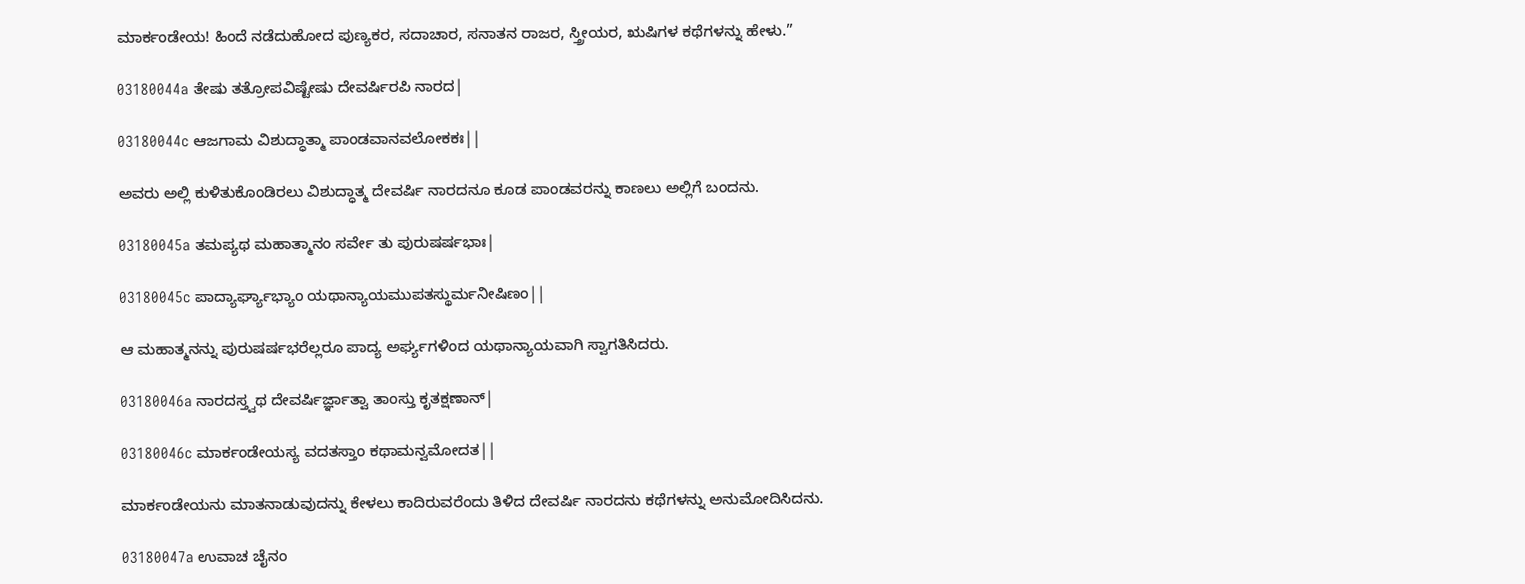ಮಾರ್ಕಂಡೇಯ! ಹಿಂದೆ ನಡೆದುಹೋದ ಪುಣ್ಯಕರ, ಸದಾಚಾರ, ಸನಾತನ ರಾಜರ, ಸ್ತ್ರೀಯರ, ಋಷಿಗಳ ಕಥೆಗಳನ್ನು ಹೇಳು.”

03180044a ತೇಷು ತತ್ರೋಪವಿಷ್ಟೇಷು ದೇವರ್ಷಿರಪಿ ನಾರದ|

03180044c ಆಜಗಾಮ ವಿಶುದ್ಧಾತ್ಮಾ ಪಾಂಡವಾನವಲೋಕಕಃ||

ಅವರು ಅಲ್ಲಿ ಕುಳಿತುಕೊಂಡಿರಲು ವಿಶುದ್ಧಾತ್ಮ ದೇವರ್ಷಿ ನಾರದನೂ ಕೂಡ ಪಾಂಡವರನ್ನು ಕಾಣಲು ಅಲ್ಲಿಗೆ ಬಂದನು.

03180045a ತಮಪ್ಯಥ ಮಹಾತ್ಮಾನಂ ಸರ್ವೇ ತು ಪುರುಷರ್ಷಭಾಃ|

03180045c ಪಾದ್ಯಾರ್ಘ್ಯಾಭ್ಯಾಂ ಯಥಾನ್ಯಾಯಮುಪತಸ್ಥುರ್ಮನೀಷಿಣಂ||

ಆ ಮಹಾತ್ಮನನ್ನು ಪುರುಷರ್ಷಭರೆಲ್ಲರೂ ಪಾದ್ಯ ಅರ್ಘ್ಯಗಳಿಂದ ಯಥಾನ್ಯಾಯವಾಗಿ ಸ್ವಾಗತಿಸಿದರು.

03180046a ನಾರದಸ್ತ್ವಥ ದೇವರ್ಷಿರ್ಜ್ಞಾತ್ವಾ ತಾಂಸ್ತು ಕೃತಕ್ಷಣಾನ್|

03180046c ಮಾರ್ಕಂಡೇಯಸ್ಯ ವದತಸ್ತಾಂ ಕಥಾಮನ್ವಮೋದತ||

ಮಾರ್ಕಂಡೇಯನು ಮಾತನಾಡುವುದನ್ನು ಕೇಳಲು ಕಾದಿರುವರೆಂದು ತಿಳಿದ ದೇವರ್ಷಿ ನಾರದನು ಕಥೆಗಳನ್ನು ಅನುಮೋದಿಸಿದನು.

03180047a ಉವಾಚ ಚೈನಂ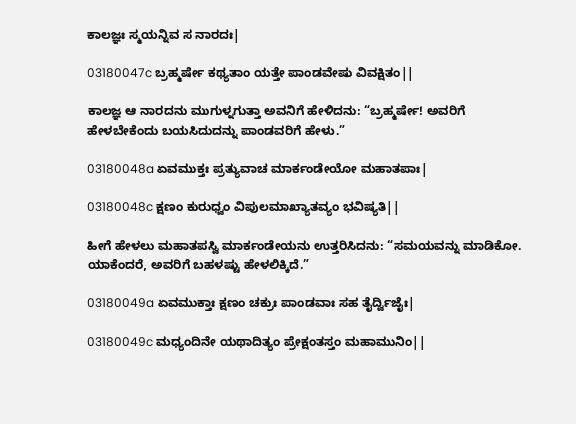ಕಾಲಜ್ಞಃ ಸ್ಮಯನ್ನಿವ ಸ ನಾರದಃ|

03180047c ಬ್ರಹ್ಮರ್ಷೇ ಕಥ್ಯತಾಂ ಯತ್ತೇ ಪಾಂಡವೇಷು ವಿವಕ್ಷಿತಂ||

ಕಾಲಜ್ಞ ಆ ನಾರದನು ಮುಗುಳ್ನಗುತ್ತಾ ಅವನಿಗೆ ಹೇಳಿದನು: “ಬ್ರಹ್ಮರ್ಷೇ! ಅವರಿಗೆ ಹೇಳಬೇಕೆಂದು ಬಯಸಿದುದನ್ನು ಪಾಂಡವರಿಗೆ ಹೇಳು.”

03180048a ಏವಮುಕ್ತಃ ಪ್ರತ್ಯುವಾಚ ಮಾರ್ಕಂಡೇಯೋ ಮಹಾತಪಾಃ|

03180048c ಕ್ಷಣಂ ಕುರುಧ್ವಂ ವಿಪುಲಮಾಖ್ಯಾತವ್ಯಂ ಭವಿಷ್ಯತಿ||

ಹೀಗೆ ಹೇಳಲು ಮಹಾತಪಸ್ವಿ ಮಾರ್ಕಂಡೇಯನು ಉತ್ತರಿಸಿದನು: “ಸಮಯವನ್ನು ಮಾಡಿಕೋ. ಯಾಕೆಂದರೆ, ಅವರಿಗೆ ಬಹಳಷ್ಟು ಹೇಳಲಿಕ್ಕಿದೆ.”

03180049a ಏವಮುಕ್ತಾಃ ಕ್ಷಣಂ ಚಕ್ರುಃ ಪಾಂಡವಾಃ ಸಹ ತೈರ್ದ್ವಿಜೈಃ|

03180049c ಮಧ್ಯಂದಿನೇ ಯಥಾದಿತ್ಯಂ ಪ್ರೇಕ್ಷಂತಸ್ತಂ ಮಹಾಮುನಿಂ||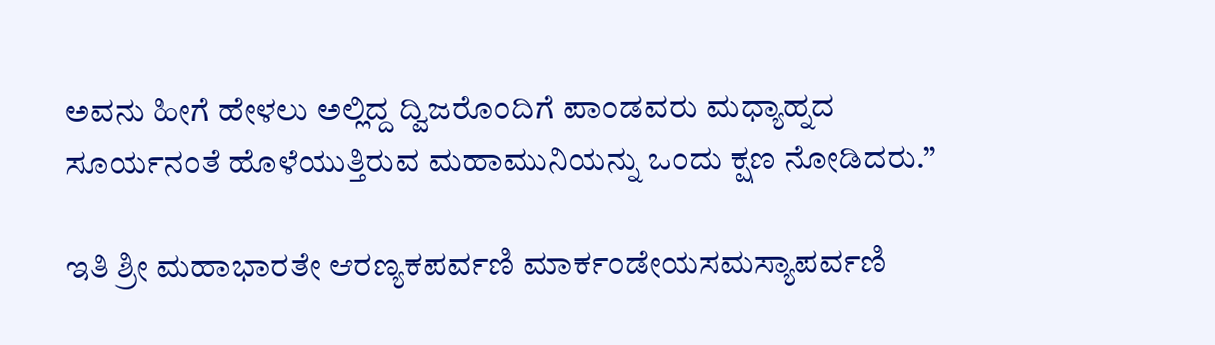ಅವನು ಹೀಗೆ ಹೇಳಲು ಅಲ್ಲಿದ್ದ ದ್ವಿಜರೊಂದಿಗೆ ಪಾಂಡವರು ಮಧ್ಯಾಹ್ನದ ಸೂರ್ಯನಂತೆ ಹೊಳೆಯುತ್ತಿರುವ ಮಹಾಮುನಿಯನ್ನು ಒಂದು ಕ್ಷಣ ನೋಡಿದರು.”

ಇತಿ ಶ್ರೀ ಮಹಾಭಾರತೇ ಆರಣ್ಯಕಪರ್ವಣಿ ಮಾರ್ಕಂಡೇಯಸಮಸ್ಯಾಪರ್ವಣಿ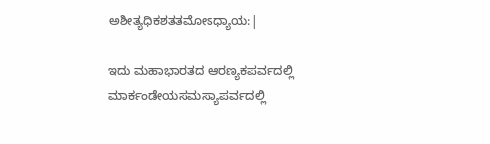ಅಶೀತ್ಯಧಿಕಶತತಮೋಽಧ್ಯಾಯ:|

ಇದು ಮಹಾಭಾರತದ ಆರಣ್ಯಕಪರ್ವದಲ್ಲಿ ಮಾರ್ಕಂಡೇಯಸಮಸ್ಯಾಪರ್ವದಲ್ಲಿ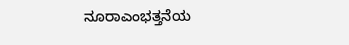ನೂರಾಎಂಭತ್ತನೆಯ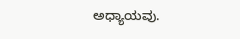ಅಧ್ಯಾಯವು.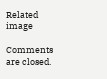Related image

Comments are closed.